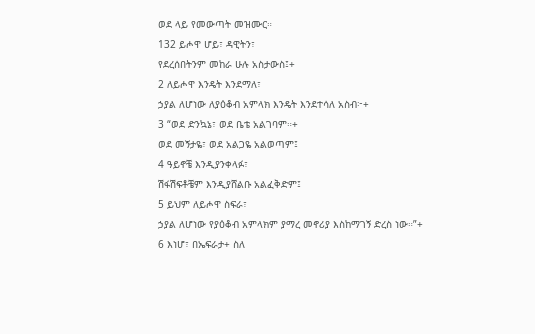ወደ ላይ የመውጣት መዝሙር።
132 ይሖዋ ሆይ፣ ዳዊትን፣
የደረሰበትንም መከራ ሁሉ አስታውስ፤+
2 ለይሖዋ እንዴት እንደማለ፣
ኃያል ለሆነው ለያዕቆብ አምላክ እንዴት እንደተሳለ አስብ፦+
3 “ወደ ድንኳኔ፣ ወደ ቤቴ አልገባም።+
ወደ መኝታዬ፣ ወደ አልጋዬ አልወጣም፤
4 ዓይኖቼ እንዲያንቀላፉ፣
ሽፋሽፍቶቼም እንዲያሸልቡ አልፈቅድም፤
5 ይህም ለይሖዋ ስፍራ፣
ኃያል ለሆነው የያዕቆብ አምላክም ያማረ መኖሪያ እስከማገኝ ድረስ ነው።”+
6 እነሆ፣ በኤፍራታ+ ስለ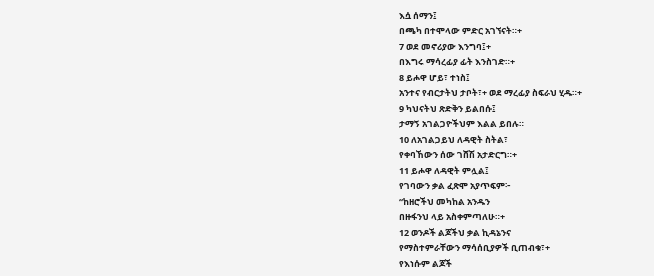እሷ ሰማን፤
በጫካ በተሞላው ምድር አገኘናት።+
7 ወደ መኖሪያው እንግባ፤+
በእግሩ ማሳረፊያ ፊት እንስገድ።+
8 ይሖዋ ሆይ፣ ተነስ፤
አንተና የብርታትህ ታቦት፣+ ወደ ማረፊያ ስፍራህ ሂዱ።+
9 ካህናትህ ጽድቅን ይልበሱ፤
ታማኝ አገልጋዮችህም እልል ይበሉ።
10 ለአገልጋይህ ለዳዊት ስትል፣
የቀባኸውን ሰው ገሸሽ አታድርግ።+
11 ይሖዋ ለዳዊት ምሏል፤
የገባውን ቃል ፈጽሞ አያጥፍም፦
“ከዘሮችህ መካከል አንዱን
በዙፋንህ ላይ አስቀምጣለሁ።+
12 ወንዶች ልጆችህ ቃል ኪዳኔንና
የማስተምራቸውን ማሳሰቢያዎች ቢጠብቁ፣+
የእነሱም ልጆች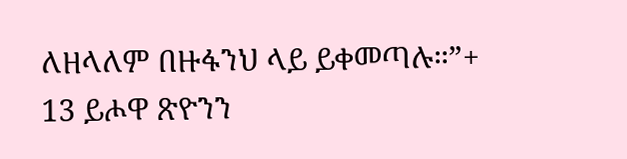ለዘላለም በዙፋንህ ላይ ይቀመጣሉ።”+
13 ይሖዋ ጽዮንን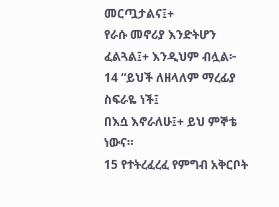መርጧታልና፤+
የራሱ መኖሪያ እንድትሆን ፈልጓል፤+ እንዲህም ብሏል፦
14 “ይህች ለዘላለም ማረፊያ ስፍራዬ ነች፤
በእሷ እኖራለሁ፤+ ይህ ምኞቴ ነውና።
15 የተትረፈረፈ የምግብ አቅርቦት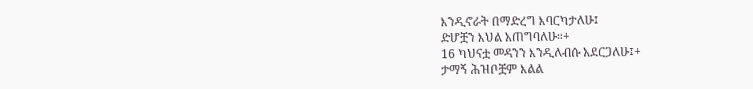እንዲኖራት በማድረግ እባርካታለሁ፤
ድሆቿን እህል አጠግባለሁ።+
16 ካህናቷ መዳንን እንዲለብሱ አደርጋለሁ፤+
ታማኝ ሕዝቦቿም እልል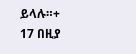ይላሉ።+
17 በዚያ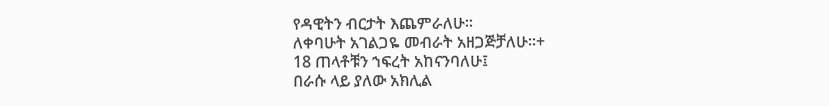የዳዊትን ብርታት እጨምራለሁ።
ለቀባሁት አገልጋዬ መብራት አዘጋጅቻለሁ።+
18 ጠላቶቹን ኀፍረት አከናንባለሁ፤
በራሱ ላይ ያለው አክሊል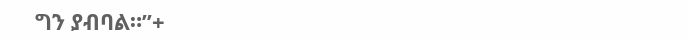ግን ያብባል።”+